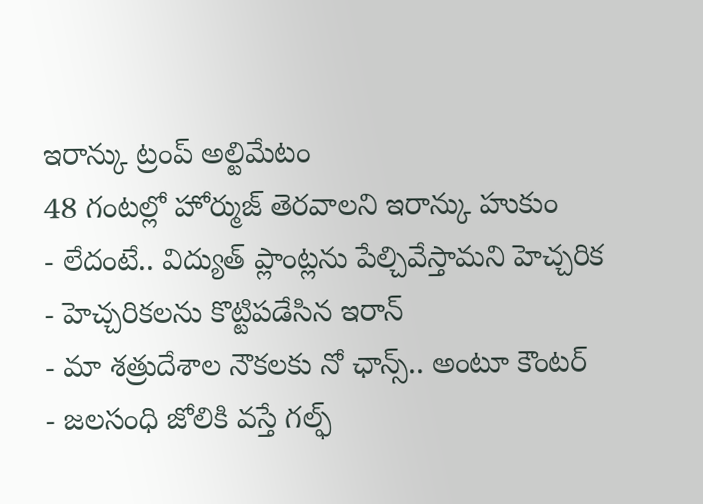ఇరాన్కు ట్రంప్ అల్టిమేటం
48 గంటల్లో హోర్ముజ్ తెరవాలని ఇరాన్కు హుకుం
- లేదంటే.. విద్యుత్ ప్లాంట్లను పేల్చివేస్తామని హెచ్చరిక
- హెచ్చరికలను కొట్టిపడేసిన ఇరాన్
- మా శత్రుదేశాల నౌకలకు నో ఛాన్స్.. అంటూ కౌంటర్
- జలసంధి జోలికి వస్తే గల్ఫ్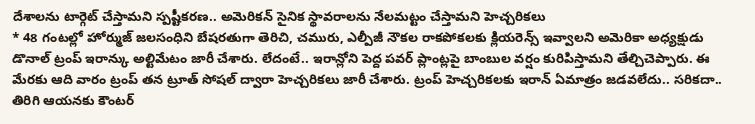దేశాలను టార్గెట్ చేస్తామని స్పష్టీకరణ.. అమెరికన్ సైనిక స్థావరాలను నేలమట్టం చేస్తామని హెచ్చరికలు
* 48 గంటల్లో హోర్ముజ్ జలసంధిని బేషరతుగా తెరిచి, చమురు, ఎల్పీజీ నౌకల రాకపోకలకు క్లియరెన్స్ ఇవ్వాలని అమెరికా అధ్యక్షుడు డొనాల్ ట్రంప్ ఇరాన్కు అల్టిమేటం జారీ చేశారు. లేదంటే.. ఇరాన్లోని పెద్ద పవర్ ప్లాంట్లపై బాంబుల వర్షం కురిపిస్తామని తేల్చిచెప్పారు. ఈ మేరకు ఆది వారం ట్రంప్ తన ట్రూత్ సోషల్ ద్వారా హెచ్చరికలు జారీ చేశారు. ట్రంప్ హెచ్చరికలకు ఇరాన్ ఏమాత్రం జడవలేదు.. సరికదా.. తిరిగి ఆయనకు కౌంటర్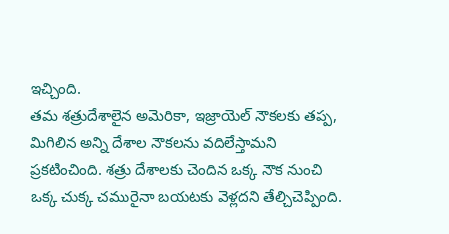ఇచ్చింది.
తమ శత్రుదేశాలైన అమెరికా, ఇజ్రాయెల్ నౌకలకు తప్ప, మిగిలిన అన్ని దేశాల నౌకలను వదిలేస్తామని ప్రకటించింది. శత్రు దేశాలకు చెందిన ఒక్క నౌక నుంచి ఒక్క చుక్క చమురైనా బయటకు వెళ్లదని తేల్చిచెప్పింది.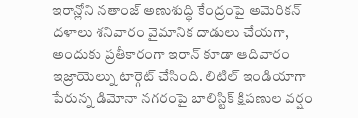ఇరాన్లోని నతాంజ్ అణుశుద్ధి కేంద్రంపై అమెరికన్ దళాలు శనివారం వైమానిక దాడులు చేయగా, అందుకు ప్రతీకారంగా ఇరాన్ కూడా ఆదివారం ఇజ్రాయెల్ను టార్గెట్ చేసింది. లిటిల్ ఇండియాగా పేరున్న డిమోనా నగరంపై బాలిస్టిక్ క్షిపణుల వర్షం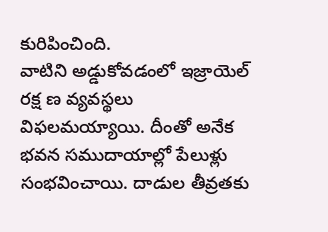కురిపించింది.
వాటిని అడ్డుకోవడంలో ఇజ్రాయెల్ రక్ష ణ వ్యవస్థలు విఫలమయ్యాయి. దీంతో అనేక భవన సముదాయాల్లో పేలుళ్లు సంభవించాయి. దాడుల తీవ్రతకు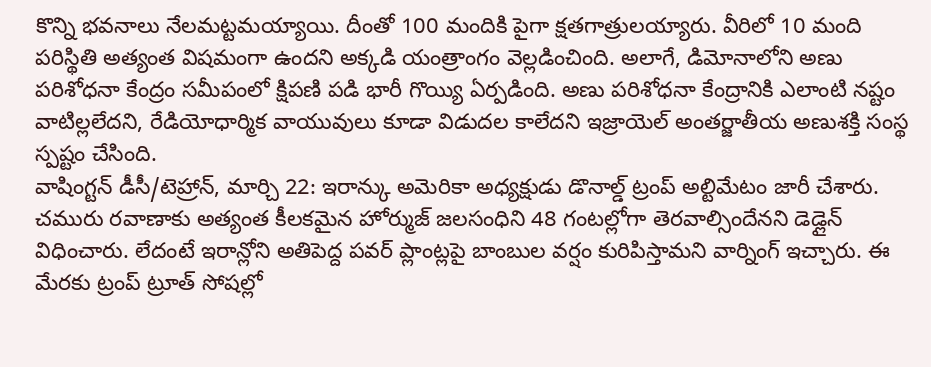కొన్ని భవనాలు నేలమట్టమయ్యాయి. దీంతో 100 మందికి పైగా క్షతగాత్రులయ్యారు. వీరిలో 10 మంది పరిస్థితి అత్యంత విషమంగా ఉందని అక్కడి యంత్రాంగం వెల్లడించింది. అలాగే, డిమోనాలోని అణు పరిశోధనా కేంద్రం సమీపంలో క్షిపణి పడి భారీ గొయ్యి ఏర్పడింది. అణు పరిశోధనా కేంద్రానికి ఎలాంటి నష్టం వాటిల్లలేదని, రేడియోధార్మిక వాయువులు కూడా విడుదల కాలేదని ఇజ్రాయెల్ అంతర్జాతీయ అణుశక్తి సంస్థ స్పష్టం చేసింది.
వాషింగ్టన్ డీసీ/టెహ్రాన్, మార్చి 22: ఇరాన్కు అమెరికా అధ్యక్షుడు డొనాల్డ్ ట్రంప్ అల్టిమేటం జారీ చేశారు. చమురు రవాణాకు అత్యంత కీలకమైన హోర్ముజ్ జలసంధిని 48 గంటల్లోగా తెరవాల్సిందేనని డెడ్లైన్ విధించారు. లేదంటే ఇరాన్లోని అతిపెద్ద పవర్ ప్లాంట్లపై బాంబుల వర్షం కురిపిస్తామని వార్నింగ్ ఇచ్చారు. ఈ మేరకు ట్రంప్ ట్రూత్ సోషల్లో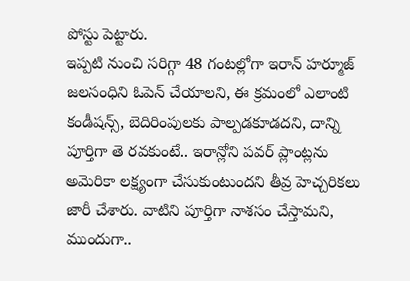పోస్టు పెట్టారు.
ఇప్పటి నుంచి సరిగ్గా 48 గంటల్లోగా ఇరాన్ హర్మూజ్ జలసంధిని ఓపెన్ చేయాలని, ఈ క్రమంలో ఎలాంటి కండీషన్స్, బెదిరింపులకు పాల్పడకూడదని, దాన్ని పూర్తిగా తె రవకుంటే.. ఇరాన్లోని పవర్ ప్లాంట్లను అమెరికా లక్ష్యంగా చేసుకుంటుందని తీవ్ర హెచ్చరికలు జారీ చేశారు. వాటిని పూర్తిగా నాశసం చేస్తామని, ముందుగా..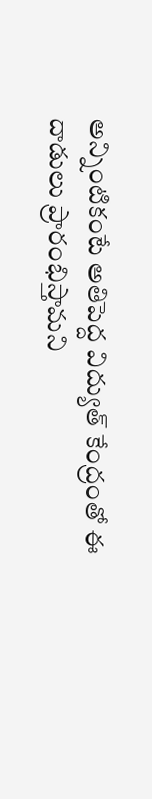అన్నింటికంటే అతిపెద్ద విద్యుత్ కేంద్రంతో ఈ దాడులు ప్రారంభిస్తామని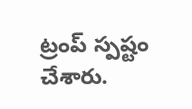ట్రంప్ స్పష్టం చేశారు.